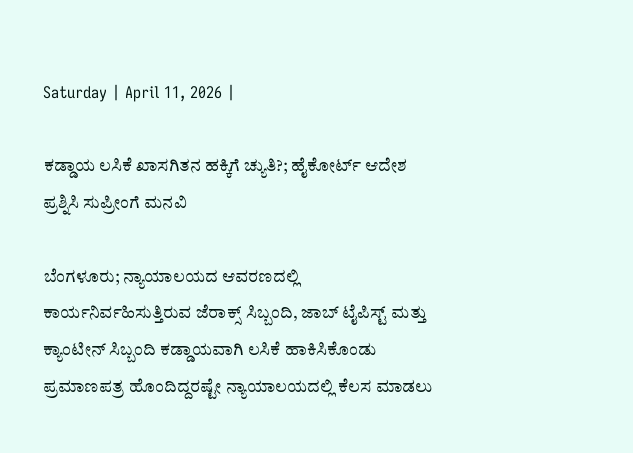Saturday | April 11, 2026 |

ಕಡ್ಡಾಯ ಲಸಿಕೆ ಖಾಸಗಿತನ ಹಕ್ಕಿಗೆ ಚ್ಯುತಿ?; ಹೈಕೋರ್ಟ್‌ ಆದೇಶ ಪ್ರಶ್ನಿಸಿ ಸುಪ್ರೀಂಗೆ ಮನವಿ

ಬೆಂಗಳೂರು; ನ್ಯಾಯಾಲಯದ ಆವರಣದಲ್ಲಿ ಕಾರ್ಯನಿರ್ವಹಿಸುತ್ತಿರುವ ಜೆರಾಕ್ಸ್‌ ಸಿಬ್ಬಂದಿ, ಜಾಬ್‌ ಟೈಪಿಸ್ಟ್‌ ಮತ್ತು ಕ್ಯಾಂಟೀನ್‌ ಸಿಬ್ಬಂದಿ ಕಡ್ಡಾಯವಾಗಿ ಲಸಿಕೆ ಹಾಕಿಸಿಕೊಂಡು ಪ್ರಮಾಣಪತ್ರ ಹೊಂದಿದ್ದರಷ್ಟೇ ನ್ಯಾಯಾಲಯದಲ್ಲಿ ಕೆಲಸ ಮಾಡಲು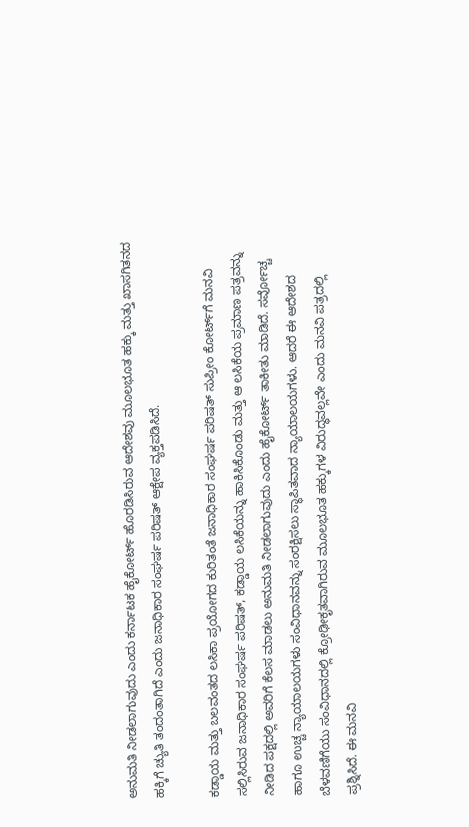ಅನುಮತಿ ನೀಡಲಾಗುವುದು ಎಂದು ಕರ್ನಾಟಕ ಹೈಕೋರ್ಟ್‌ ಹೊರಡಿಸಿರುವ ಆದೇಶವು ಮೂಲಭೂತ ಹಕ್ಕು ಮತ್ತು ಖಾಸಗಿತನದ ಹಕ್ಕಿಗೆ ಚ್ಯುತಿ ತಂದಂತಾಗಿದೆ ಎಂದು ಜನಾಧಿಕಾರ ಸಂಘರ್ಷ ಪರಿಷತ್‌ ಆಕ್ಷೇಪ ವ್ಯಕ್ತಪಡಿಸಿದೆ.

ಕಡ್ಡಾಯ ಮತ್ತು ಬಲವಂತದ ಲಸಿಕಾ ಪ್ರಯೋಗದ ಕುರಿತಂತೆ ಜನಾಧಿಕಾರ ಸಂಘರ್ಷ ಪರಿಷತ್‌ ಸುಪ್ರೀಂ ಕೋರ್ಟ್‌ಗೆ ಮನವಿ ಸಲ್ಲಿಸಿರುವ ಜನಾಧಿಕಾರ ಸಂಘರ್ಷ ಪರಿಷತ್‌, ಕಡ್ಡಾಯ ಲಸಿಕೆಯನ್ನು ಹಾಕಿಸಿಕೊಂಡು ಮತ್ತು ಆ ಲಸಿಕೆಯ ಪ್ರಮಾಣ ಪತ್ರವನ್ನು ನೀಡಿದ ಪಕ್ಷದಲ್ಲಿ ಅವರಿಗೆ ಕೆಲಸ ಮಾಡಲು ಅನುಮತಿ ನೀಡಲಾಗುವುದು ಎಂದು ಹೈಕೋರ್ಟ್‌ ತಾಕೀತು ಮಾಡಿದೆ. ಸರ್ವೋಚ್ಚ ಹಾಗೂ ಉಚ್ಚ ನ್ಯಾಯಾಲಯಗಳು ಸಂವಿಧಾನವನ್ನು ಸಂರಕ್ಷಿಸಲು ಸ್ಥಾಪಿತವಾದ ನ್ಯಾಯಾಲಯಗಳು. ಆದರೆ ಈ ಆದೇಶದ ಬೆಳವಣಿಗೆಯು ಸಂವಿಧಾನದಲ್ಲಿ ಕ್ರೋಢೀಕೃತವಾಗಿರುವ ಮೂಲಭೂತ ಹಕ್ಕುಗಳ ವಿರುದ್ಧವಲ್ಲವೇ ಎಂದು ಮನವಿ ಪತ್ರದಲ್ಲಿ ಪ್ರಶ್ನಿಸಿದೆ. ಈ ಮನವಿ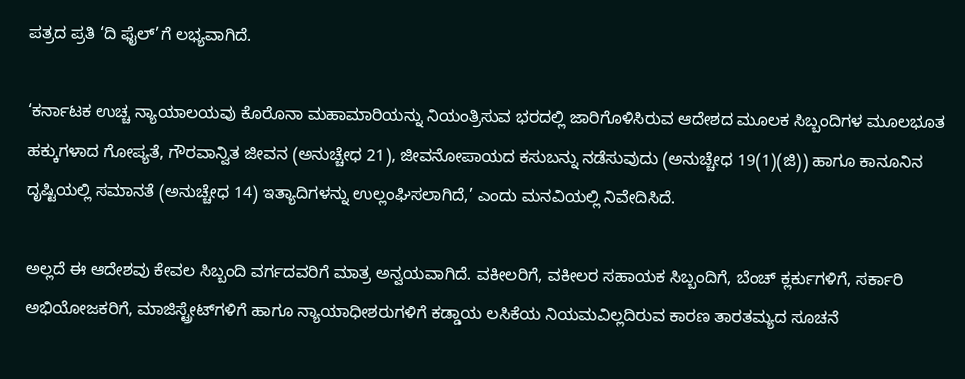ಪತ್ರದ ಪ್ರತಿ ‘ದಿ ಫೈಲ್‌’ಗೆ ಲಭ್ಯವಾಗಿದೆ.

‘ಕರ್ನಾಟಕ ಉಚ್ಚ ನ್ಯಾಯಾಲಯವು ಕೊರೊನಾ ಮಹಾಮಾರಿಯನ್ನು ನಿಯಂತ್ರಿಸುವ ಭರದಲ್ಲಿ ಜಾರಿಗೊಳಿಸಿರುವ ಆದೇಶದ ಮೂಲಕ ಸಿಬ್ಬಂದಿಗಳ ಮೂಲಭೂತ ಹಕ್ಕುಗಳಾದ ಗೋಪ್ಯತೆ, ಗೌರವಾನ್ವಿತ ಜೀವನ (ಅನುಚ್ಚೇಧ 21), ಜೀವನೋಪಾಯದ ಕಸುಬನ್ನು ನಡೆಸುವುದು (ಅನುಚ್ಚೇಧ 19(1)(ಜಿ)) ಹಾಗೂ ಕಾನೂನಿನ ದೃಷ್ಟಿಯಲ್ಲಿ ಸಮಾನತೆ (ಅನುಚ್ಚೇಧ 14) ಇತ್ಯಾದಿಗಳನ್ನು ಉಲ್ಲಂಘಿಸಲಾಗಿದೆ,’ ಎಂದು ಮನವಿಯಲ್ಲಿ ನಿವೇದಿಸಿದೆ.

ಅಲ್ಲದೆ ಈ ಆದೇಶವು ಕೇವಲ ಸಿಬ್ಬಂದಿ ವರ್ಗದವರಿಗೆ ಮಾತ್ರ ಅನ್ವಯವಾಗಿದೆ. ವಕೀಲರಿಗೆ, ವಕೀಲರ ಸಹಾಯಕ ಸಿಬ್ಬಂದಿಗೆ, ಬೆಂಚ್ ಕ್ಲರ್ಕುಗಳಿಗೆ, ಸರ್ಕಾರಿ ಅಭಿಯೋಜಕರಿಗೆ, ಮಾಜಿಸ್ಟ್ರೇಟ್‍ಗಳಿಗೆ ಹಾಗೂ ನ್ಯಾಯಾಧೀಶರುಗಳಿಗೆ ಕಡ್ಡಾಯ ಲಸಿಕೆಯ ನಿಯಮವಿಲ್ಲದಿರುವ ಕಾರಣ ತಾರತಮ್ಯದ ಸೂಚನೆ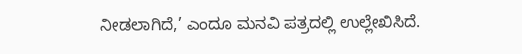ನೀಡಲಾಗಿದೆ,’ ಎಂದೂ ಮನವಿ ಪತ್ರದಲ್ಲಿ ಉಲ್ಲೇಖಿಸಿದೆ.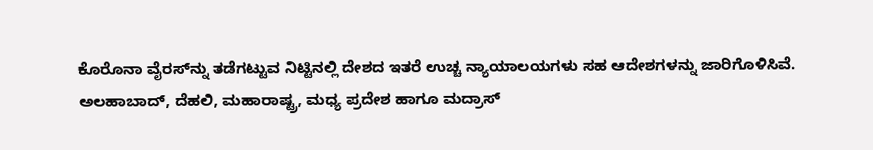ಕೊರೊನಾ ವೈರಸ್‌ನ್ನು ತಡೆಗಟ್ಟುವ ನಿಟ್ಟಿನಲ್ಲಿ ದೇಶದ ಇತರೆ ಉಚ್ಚ ನ್ಯಾಯಾಲಯಗಳು ಸಹ ಆದೇಶಗಳನ್ನು ಜಾರಿಗೊಳಿಸಿವೆ. ಅಲಹಾಬಾದ್, ದೆಹಲಿ, ಮಹಾರಾಷ್ಟ್ರ, ಮಧ್ಯ ಪ್ರದೇಶ ಹಾಗೂ ಮದ್ರಾಸ್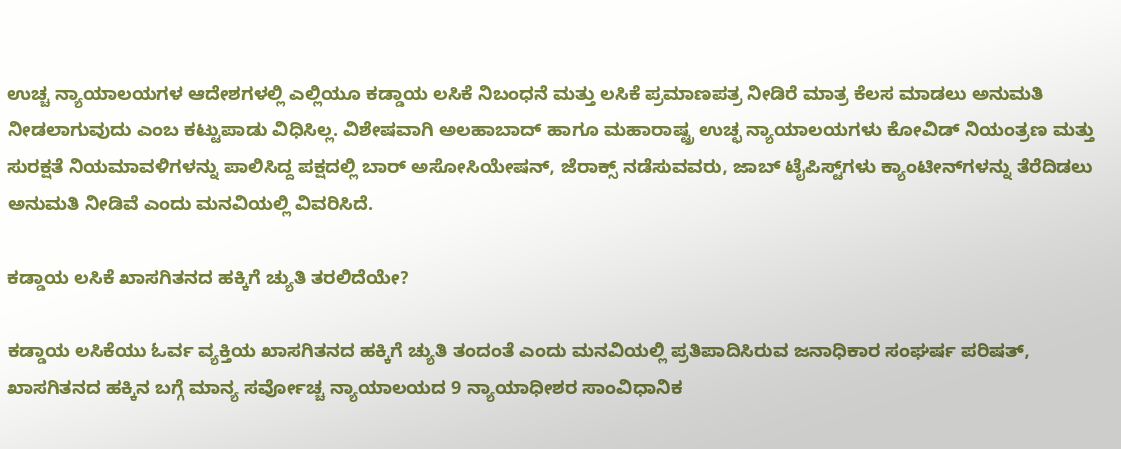ಉಚ್ಚ ನ್ಯಾಯಾಲಯಗಳ ಆದೇಶಗಳಲ್ಲಿ ಎಲ್ಲಿಯೂ ಕಡ್ಡಾಯ ಲಸಿಕೆ ನಿಬಂಧನೆ ಮತ್ತು ಲಸಿಕೆ ಪ್ರಮಾಣಪತ್ರ ನೀಡಿರೆ ಮಾತ್ರ ಕೆಲಸ ಮಾಡಲು ಅನುಮತಿ ನೀಡಲಾಗುವುದು ಎಂಬ ಕಟ್ಟುಪಾಡು ವಿಧಿಸಿಲ್ಲ. ವಿಶೇಷವಾಗಿ ಅಲಹಾಬಾದ್‌ ಹಾಗೂ ಮಹಾರಾಷ್ಟ್ರ ಉಚ್ಛ ನ್ಯಾಯಾಲಯಗಳು ಕೋವಿಡ್‌ ನಿಯಂತ್ರಣ ಮತ್ತು ಸುರಕ್ಷತೆ ನಿಯಮಾವಳಿಗಳನ್ನು ಪಾಲಿಸಿದ್ದ ಪಕ್ಷದಲ್ಲಿ ಬಾರ್‌ ಅಸೋಸಿಯೇಷನ್‌, ಜೆರಾಕ್ಸ್‌ ನಡೆಸುವವರು, ಜಾಬ್‌ ಟೈಪಿಸ್ಟ್‌ಗಳು ಕ್ಯಾಂಟೀನ್‌ಗಳನ್ನು ತೆರೆದಿಡಲು ಅನುಮತಿ ನೀಡಿವೆ ಎಂದು ಮನವಿಯಲ್ಲಿ ವಿವರಿಸಿದೆ.

ಕಡ್ಡಾಯ ಲಸಿಕೆ ಖಾಸಗಿತನದ ಹಕ್ಕಿಗೆ ಚ್ಯುತಿ ತರಲಿದೆಯೇ?

ಕಡ್ಡಾಯ ಲಸಿಕೆಯು ಓರ್ವ ವ್ಯಕ್ತಿಯ ಖಾಸಗಿತನದ ಹಕ್ಕಿಗೆ ಚ್ಯುತಿ ತಂದಂತೆ ಎಂದು ಮನವಿಯಲ್ಲಿ ಪ್ರತಿಪಾದಿಸಿರುವ ಜನಾಧಿಕಾರ ಸಂಘರ್ಷ ಪರಿಷತ್‌, ಖಾಸಗಿತನದ ಹಕ್ಕಿನ ಬಗ್ಗೆ ಮಾನ್ಯ ಸರ್ವೋಚ್ಚ ನ್ಯಾಯಾಲಯದ 9 ನ್ಯಾಯಾಧೀಶರ ಸಾಂವಿಧಾನಿಕ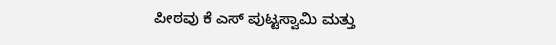ಪೀಠವು ಕೆ ಎಸ್ ಪುಟ್ಟಸ್ವಾಮಿ ಮತ್ತು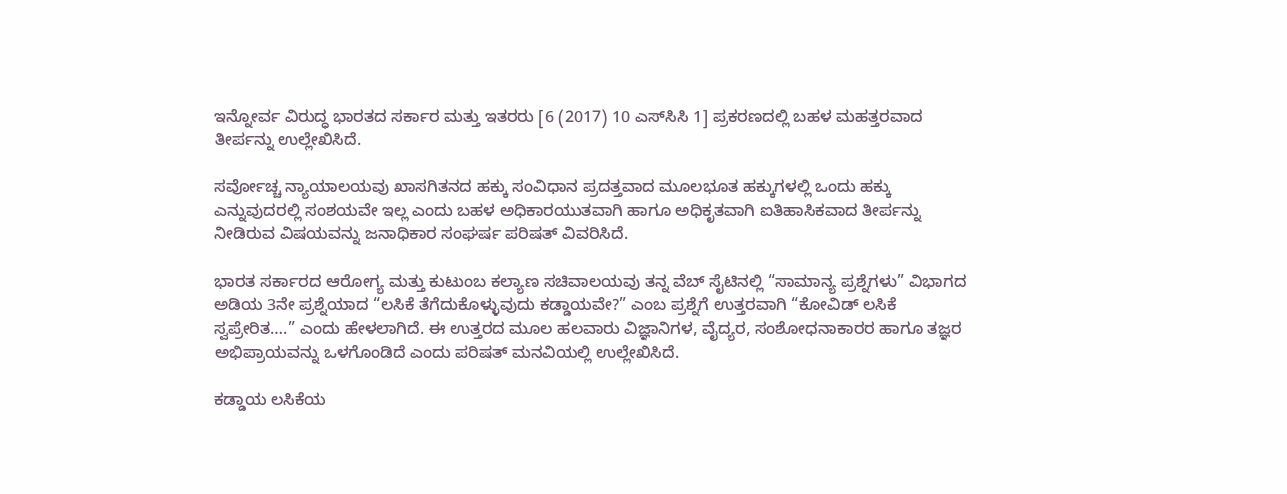ಇನ್ನೋರ್ವ ವಿರುದ್ಧ ಭಾರತದ ಸರ್ಕಾರ ಮತ್ತು ಇತರರು [6 (2017) 10 ಎಸ್‍ಸಿಸಿ 1] ಪ್ರಕರಣದಲ್ಲಿ ಬಹಳ ಮಹತ್ತರವಾದ ತೀರ್ಪನ್ನು ಉಲ್ಲೇಖಿಸಿದೆ.

ಸರ್ವೋಚ್ಚ ನ್ಯಾಯಾಲಯವು ಖಾಸಗಿತನದ ಹಕ್ಕು ಸಂವಿಧಾನ ಪ್ರದತ್ತವಾದ ಮೂಲಭೂತ ಹಕ್ಕುಗಳಲ್ಲಿ ಒಂದು ಹಕ್ಕು ಎನ್ನುವುದರಲ್ಲಿ ಸಂಶಯವೇ ಇಲ್ಲ ಎಂದು ಬಹಳ ಅಧಿಕಾರಯುತವಾಗಿ ಹಾಗೂ ಅಧಿಕೃತವಾಗಿ ಐತಿಹಾಸಿಕವಾದ ತೀರ್ಪನ್ನು ನೀಡಿರುವ ವಿಷಯವನ್ನು ಜನಾಧಿಕಾರ ಸಂಘರ್ಷ ಪರಿಷತ್ ವಿವರಿಸಿದೆ.

ಭಾರತ ಸರ್ಕಾರದ ಆರೋಗ್ಯ ಮತ್ತು ಕುಟುಂಬ ಕಲ್ಯಾಣ ಸಚಿವಾಲಯವು ತನ್ನ ವೆಬ್ ಸೈಟಿನಲ್ಲಿ “ಸಾಮಾನ್ಯ ಪ್ರಶ್ನೆಗಳು” ವಿಭಾಗದ ಅಡಿಯ 3ನೇ ಪ್ರಶ್ನೆಯಾದ “ಲಸಿಕೆ ತೆಗೆದುಕೊಳ್ಳುವುದು ಕಡ್ಡಾಯವೇ?” ಎಂಬ ಪ್ರಶ್ನೆಗೆ ಉತ್ತರವಾಗಿ “ಕೋವಿಡ್ ಲಸಿಕೆ ಸ್ವಪ್ರೇರಿತ….” ಎಂದು ಹೇಳಲಾಗಿದೆ. ಈ ಉತ್ತರದ ಮೂಲ ಹಲವಾರು ವಿಜ್ಞಾನಿಗಳ, ವೈದ್ಯರ, ಸಂಶೋಧನಾಕಾರರ ಹಾಗೂ ತಜ್ಞರ ಅಭಿಪ್ರಾಯವನ್ನು ಒಳಗೊಂಡಿದೆ ಎಂದು ಪರಿಷತ್‌ ಮನವಿಯಲ್ಲಿ ಉಲ್ಲೇಖಿಸಿದೆ.

ಕಡ್ಡಾಯ ಲಸಿಕೆಯ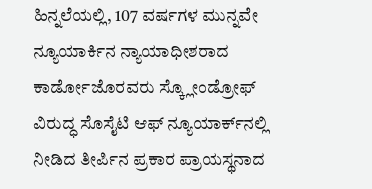ಹಿನ್ನಲೆಯಲ್ಲಿ, 107 ವರ್ಷಗಳ ಮುನ್ನವೇ ನ್ಯೂಯಾರ್ಕಿನ ನ್ಯಾಯಾಧೀಶರಾದ ಕಾರ್ಡೋಜೊರವರು ಸ್ಕ್ಲೋಂಡ್ರೋಫ್ ವಿರುದ್ಧ ಸೊಸೈಟಿ ಆಫ್ ನ್ಯೂಯಾರ್ಕ್‍ನಲ್ಲಿ ನೀಡಿದ ತೀರ್ಪಿನ ಪ್ರಕಾರ ಪ್ರಾಯಸ್ಥನಾದ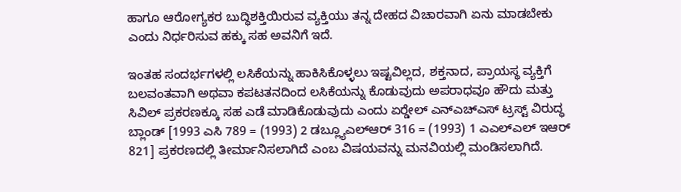ಹಾಗೂ ಆರೋಗ್ಯಕರ ಬುದ್ಧಿಶಕ್ತಿಯಿರುವ ವ್ಯಕ್ತಿಯು ತನ್ನ ದೇಹದ ವಿಚಾರವಾಗಿ ಏನು ಮಾಡಬೇಕು ಎಂದು ನಿರ್ಧರಿಸುವ ಹಕ್ಕು ಸಹ ಅವನಿಗೆ ಇದೆ.

ಇಂತಹ ಸಂದರ್ಭಗಳಲ್ಲಿ ಲಸಿಕೆಯನ್ನು ಹಾಕಿಸಿಕೊಳ್ಳಲು ಇಷ್ಟವಿಲ್ಲದ, ಶಕ್ತನಾದ, ಪ್ರಾಯಸ್ಥ ವ್ಯಕ್ತಿಗೆ ಬಲವಂತವಾಗಿ ಅಥವಾ ಕಪಟತನದಿಂದ ಲಸಿಕೆಯನ್ನು ಕೊಡುವುದು ಅಪರಾಧವೂ ಹೌದು ಮತ್ತು ಸಿವಿಲ್ ಪ್ರಕರಣಕ್ಕೂ ಸಹ ಎಡೆ ಮಾಡಿಕೊಡುವುದು ಎಂದು ಏರ್‍ಡೇಲ್ ಎನ್‍ಎಚ್‍ಎಸ್ ಟ್ರಸ್ಟ್ ವಿರುದ್ಧ ಬ್ಲಾಂಡ್ [1993 ಎಸಿ 789 = (1993) 2 ಡಬ್ಲ್ಯೂಎಲ್‍ಆರ್ 316 = (1993) 1 ಎಎಲ್‍ಎಲ್ ಇಆರ್ 821] ಪ್ರಕರಣದಲ್ಲಿ ತೀರ್ಮಾನಿಸಲಾಗಿದೆ ಎಂಬ ವಿಷಯವನ್ನು ಮನವಿಯಲ್ಲಿ ಮಂಡಿಸಲಾಗಿದೆ.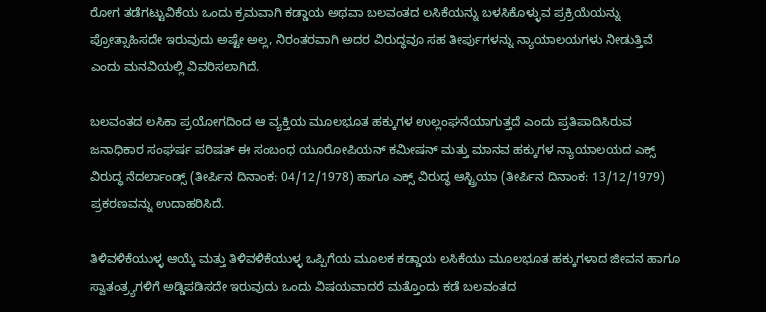ರೋಗ ತಡೆಗಟ್ಟುವಿಕೆಯ ಒಂದು ಕ್ರಮವಾಗಿ ಕಡ್ಡಾಯ ಅಥವಾ ಬಲವಂತದ ಲಸಿಕೆಯನ್ನು ಬಳಸಿಕೊಳ್ಳುವ ಪ್ರಕ್ರಿಯೆಯನ್ನು ಪ್ರೋತ್ಸಾಹಿಸದೇ ಇರುವುದು ಅಷ್ಟೇ ಅಲ್ಲ, ನಿರಂತರವಾಗಿ ಅದರ ವಿರುದ್ಧವೂ ಸಹ ತೀರ್ಪುಗಳನ್ನು ನ್ಯಾಯಾಲಯಗಳು ನೀಡುತ್ತಿವೆ ಎಂದು ಮನವಿಯಲ್ಲಿ ವಿವರಿಸಲಾಗಿದೆ.

ಬಲವಂತದ ಲಸಿಕಾ ಪ್ರಯೋಗದಿಂದ ಆ ವ್ಯಕ್ತಿಯ ಮೂಲಭೂತ ಹಕ್ಕುಗಳ ಉಲ್ಲಂಘನೆಯಾಗುತ್ತದೆ ಎಂದು ಪ್ರತಿಪಾದಿಸಿರುವ ಜನಾಧಿಕಾರ ಸಂಘರ್ಷ ಪರಿಷತ್‌ ಈ ಸಂಬಂಧ ಯೂರೋಪಿಯನ್ ಕಮೀಷನ್ ಮತ್ತು ಮಾನವ ಹಕ್ಕುಗಳ ನ್ಯಾಯಾಲಯದ ಎಕ್ಸ್ ವಿರುದ್ಧ ನೆದರ್ಲಾಂಡ್ಸ್ (ತೀರ್ಪಿನ ದಿನಾಂಕ: 04/12/1978) ಹಾಗೂ ಎಕ್ಸ್ ವಿರುದ್ಧ ಆಸ್ಟ್ರಿಯಾ (ತೀರ್ಪಿನ ದಿನಾಂಕ: 13/12/1979) ಪ್ರಕರಣವನ್ನು ಉದಾಹರಿಸಿದೆ.

ತಿಳಿವಳಿಕೆಯುಳ್ಳ ಆಯ್ಕೆ ಮತ್ತು ತಿಳಿವಳಿಕೆಯುಳ್ಳ ಒಪ್ಪಿಗೆಯ ಮೂಲಕ ಕಡ್ಡಾಯ ಲಸಿಕೆಯು ಮೂಲಭೂತ ಹಕ್ಕುಗಳಾದ ಜೀವನ ಹಾಗೂ ಸ್ವಾತಂತ್ರ್ಯಗಳಿಗೆ ಅಡ್ಡಿಪಡಿಸದೇ ಇರುವುದು ಒಂದು ವಿಷಯವಾದರೆ ಮತ್ತೊಂದು ಕಡೆ ಬಲವಂತದ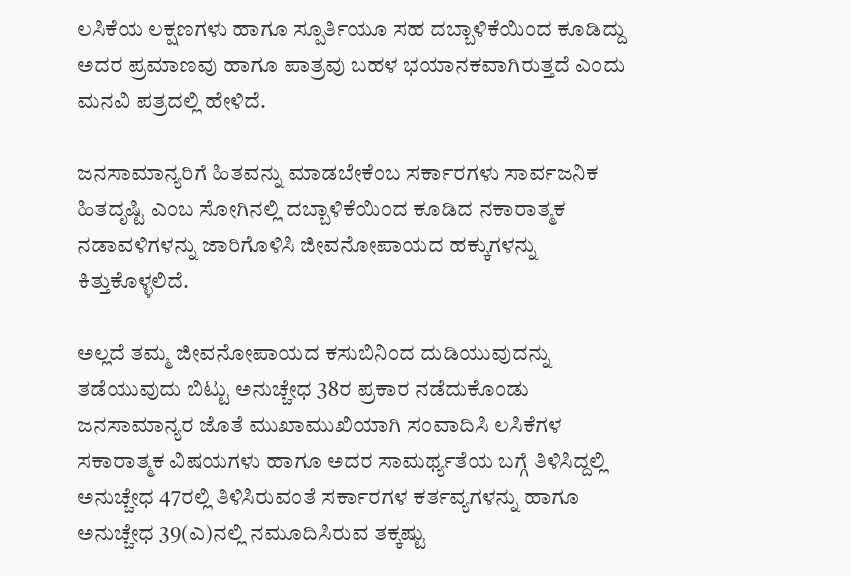ಲಸಿಕೆಯ ಲಕ್ಷಣಗಳು ಹಾಗೂ ಸ್ಪೂರ್ತಿಯೂ ಸಹ ದಬ್ಬಾಳಿಕೆಯಿಂದ ಕೂಡಿದ್ದು ಅದರ ಪ್ರಮಾಣವು ಹಾಗೂ ಪಾತ್ರವು ಬಹಳ ಭಯಾನಕವಾಗಿರುತ್ತದೆ ಎಂದು ಮನವಿ ಪತ್ರದಲ್ಲಿ ಹೇಳಿದೆ.

ಜನಸಾಮಾನ್ಯರಿಗೆ ಹಿತವನ್ನು ಮಾಡಬೇಕೆಂಬ ಸರ್ಕಾರಗಳು ಸಾರ್ವಜನಿಕ ಹಿತದೃಷ್ಟಿ ಎಂಬ ಸೋಗಿನಲ್ಲಿ ದಬ್ಬಾಳಿಕೆಯಿಂದ ಕೂಡಿದ ನಕಾರಾತ್ಮಕ ನಡಾವಳಿಗಳನ್ನು ಜಾರಿಗೊಳಿಸಿ ಜೀವನೋಪಾಯದ ಹಕ್ಕುಗಳನ್ನು ಕಿತ್ತುಕೊಳ್ಳಲಿದೆ.

ಅಲ್ಲದೆ ತಮ್ಮ ಜೀವನೋಪಾಯದ ಕಸುಬಿನಿಂದ ದುಡಿಯುವುದನ್ನು ತಡೆಯುವುದು ಬಿಟ್ಟು ಅನುಚ್ಚೇಧ 38ರ ಪ್ರಕಾರ ನಡೆದುಕೊಂಡು ಜನಸಾಮಾನ್ಯರ ಜೊತೆ ಮುಖಾಮುಖಿಯಾಗಿ ಸಂವಾದಿಸಿ ಲಸಿಕೆಗಳ ಸಕಾರಾತ್ಮಕ ವಿಷಯಗಳು ಹಾಗೂ ಅದರ ಸಾಮರ್ಥ್ಯತೆಯ ಬಗ್ಗೆ ತಿಳಿಸಿದ್ದಲ್ಲಿ ಅನುಚ್ಚೇಧ 47ರಲ್ಲಿ ತಿಳಿಸಿರುವಂತೆ ಸರ್ಕಾರಗಳ ಕರ್ತವ್ಯಗಳನ್ನು ಹಾಗೂ ಅನುಚ್ಚೇಧ 39(ಎ)ನಲ್ಲಿ ನಮೂದಿಸಿರುವ ತಕ್ಕಷ್ಟು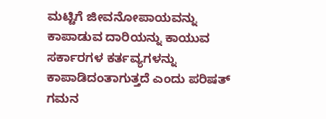ಮಟ್ಟಿಗೆ ಜೀವನೋಪಾಯವನ್ನು ಕಾಪಾಡುವ ದಾರಿಯನ್ನು ಕಾಯುವ ಸರ್ಕಾರಗಳ ಕರ್ತವ್ಯಗಳನ್ನು ಕಾಪಾಡಿದಂತಾಗುತ್ತದೆ ಎಂದು ಪರಿಷತ್‌ ಗಮನ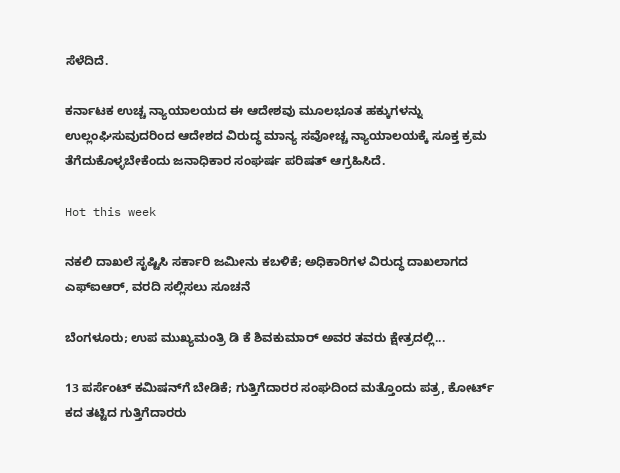ಸೆಳೆದಿದೆ.

ಕರ್ನಾಟಕ ಉಚ್ಚ ನ್ಯಾಯಾಲಯದ ಈ ಆದೇಶವು ಮೂಲಭೂತ ಹಕ್ಕುಗಳನ್ನು ಉಲ್ಲಂಘಿಸುವುದರಿಂದ ಆದೇಶದ ವಿರುದ್ಧ ಮಾನ್ಯ ಸವೋಚ್ಚ ನ್ಯಾಯಾಲಯಕ್ಕೆ ಸೂಕ್ತ ಕ್ರಮ ತೆಗೆದುಕೊಳ್ಳಬೇಕೆಂದು ಜನಾಧಿಕಾರ ಸಂಘರ್ಷ ಪರಿಷತ್ ಆಗ್ರಹಿಸಿದೆ.

Hot this week

ನಕಲಿ ದಾಖಲೆ ಸೃಷ್ಟಿಸಿ ಸರ್ಕಾರಿ ಜಮೀನು ಕಬಳಿಕೆ; ಅಧಿಕಾರಿಗಳ ವಿರುದ್ಧ ದಾಖಲಾಗದ ಎಫ್‌ಐಆರ್, ವರದಿ ಸಲ್ಲಿಸಲು ಸೂಚನೆ

ಬೆಂಗಳೂರು; ಉಪ ಮುಖ್ಯಮಂತ್ರಿ ಡಿ ಕೆ ಶಿವಕುಮಾರ್ ಅವರ ತವರು ಕ್ಷೇತ್ರದಲ್ಲಿ...

13 ಪರ್ಸೆಂಟ್ ಕಮಿಷನ್‌ಗೆ ಬೇಡಿಕೆ; ಗುತ್ತಿಗೆದಾರರ ಸಂಘದಿಂದ ಮತ್ತೊಂದು ಪತ್ರ, ಕೋರ್ಟ್‌ ಕದ ತಟ್ಟಿದ ಗುತ್ತಿಗೆದಾರರು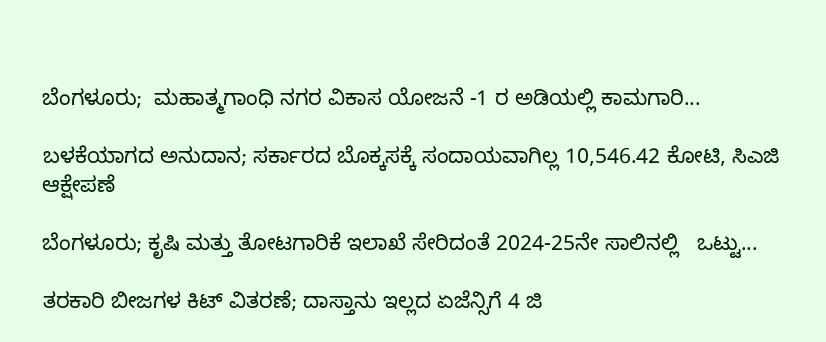ಬೆಂಗಳೂರು;  ಮಹಾತ್ಮಗಾಂಧಿ ನಗರ ವಿಕಾಸ ಯೋಜನೆ -1 ರ ಅಡಿಯಲ್ಲಿ ಕಾಮಗಾರಿ...

ಬಳಕೆಯಾಗದ ಅನುದಾನ; ಸರ್ಕಾರದ ಬೊಕ್ಕಸಕ್ಕೆ ಸಂದಾಯವಾಗಿಲ್ಲ 10,546.42 ಕೋಟಿ, ಸಿಎಜಿ ಆಕ್ಷೇಪಣೆ

ಬೆಂಗಳೂರು; ಕೃಷಿ ಮತ್ತು ತೋಟಗಾರಿಕೆ ಇಲಾಖೆ ಸೇರಿದಂತೆ 2024-25ನೇ ಸಾಲಿನಲ್ಲಿ   ಒಟ್ಟು...

ತರಕಾರಿ ಬೀಜಗಳ ಕಿಟ್ ವಿತರಣೆ; ದಾಸ್ತಾನು ಇಲ್ಲದ ಏಜೆನ್ಸಿಗೆ 4 ಜಿ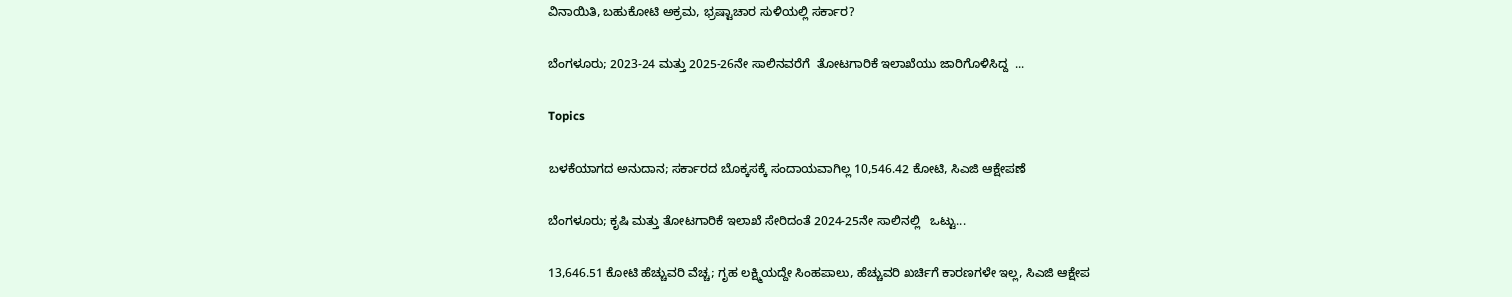ವಿನಾಯಿತಿ, ಬಹುಕೋಟಿ ಅಕ್ರಮ, ಭ್ರಷ್ಟಾಚಾರ ಸುಳಿಯಲ್ಲಿ ಸರ್ಕಾರ?

ಬೆಂಗಳೂರು; 2023-24 ಮತ್ತು 2025-26ನೇ ಸಾಲಿನವರೆಗೆ  ತೋಟಗಾರಿಕೆ ಇಲಾಖೆಯು ಜಾರಿಗೊಳಿಸಿದ್ದ  ...

Topics

ಬಳಕೆಯಾಗದ ಅನುದಾನ; ಸರ್ಕಾರದ ಬೊಕ್ಕಸಕ್ಕೆ ಸಂದಾಯವಾಗಿಲ್ಲ 10,546.42 ಕೋಟಿ, ಸಿಎಜಿ ಆಕ್ಷೇಪಣೆ

ಬೆಂಗಳೂರು; ಕೃಷಿ ಮತ್ತು ತೋಟಗಾರಿಕೆ ಇಲಾಖೆ ಸೇರಿದಂತೆ 2024-25ನೇ ಸಾಲಿನಲ್ಲಿ   ಒಟ್ಟು...

13,646.51 ಕೋಟಿ ಹೆಚ್ಚುವರಿ ವೆಚ್ಚ; ಗೃಹ ಲಕ್ಷ್ಮಿಯದ್ದೇ ಸಿಂಹಪಾಲು, ಹೆಚ್ಚುವರಿ ಖರ್ಚಿಗೆ ಕಾರಣಗಳೇ ಇಲ್ಲ, ಸಿಎಜಿ ಆಕ್ಷೇಪ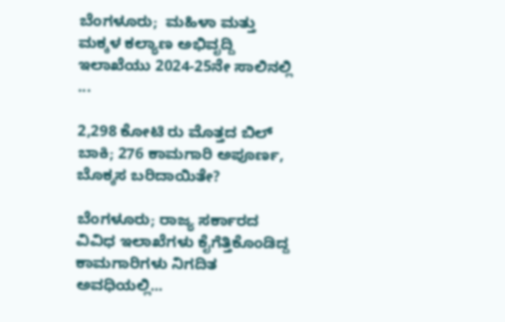ಬೆಂಗಳೂರು;  ಮಹಿಳಾ ಮತ್ತು ಮಕ್ಕಳ ಕಲ್ಯಾಣ ಅಭಿವೃದ್ದಿ ಇಲಾಖೆಯು 2024-25ನೇ ಸಾಲಿನಲ್ಲಿ ...

2,298 ಕೋಟಿ ರು ಮೊತ್ತದ ಬಿಲ್‌ ಬಾಕಿ; 276 ಕಾಮಗಾರಿ ಅಪೂರ್ಣ, ಬೊಕ್ಕಸ ಬರಿದಾಯಿತೇ?

ಬೆಂಗಳೂರು; ರಾಜ್ಯ ಸರ್ಕಾರದ ವಿವಿಧ ಇಲಾಖೆಗಳು ಕೈಗೆತ್ತಿಕೊಂಡಿದ್ದ  ಕಾಮಗಾರಿಗಳು ನಿಗದಿತ ಅವಧಿಯಲ್ಲಿ...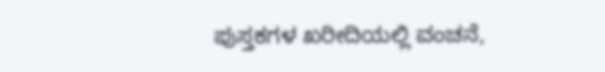ಪುಸ್ತಕಗಳ ಖರೀದಿಯಲ್ಲಿ ವಂಚನೆ,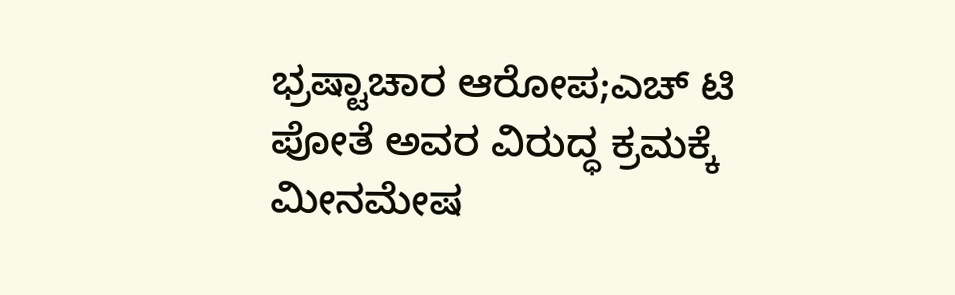ಭ್ರಷ್ಟಾಚಾರ ಆರೋಪ;ಎಚ್ ಟಿ ಪೋತೆ ಅವರ ವಿರುದ್ಧ ಕ್ರಮಕ್ಕೆ ಮೀನಮೇಷ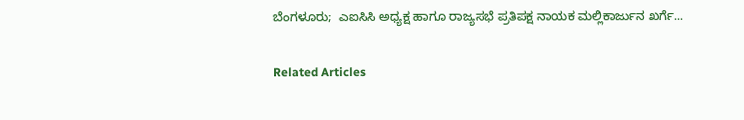ಬೆಂಗಳೂರು;  ಎಐಸಿಸಿ ಅಧ್ಯಕ್ಷ ಹಾಗೂ ರಾಜ್ಯಸಭೆ ಪ್ರತಿಪಕ್ಷ ನಾಯಕ ಮಲ್ಲಿಕಾರ್ಜುನ ಖರ್ಗೆ...

Related Articles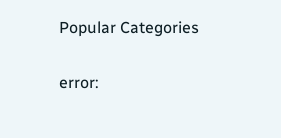Popular Categories

error: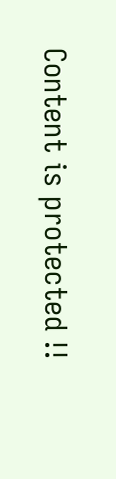Content is protected !!